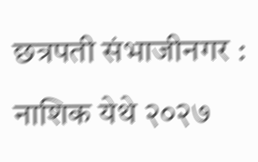छत्रपती संभाजीनगर : नाशिक येथे २०२७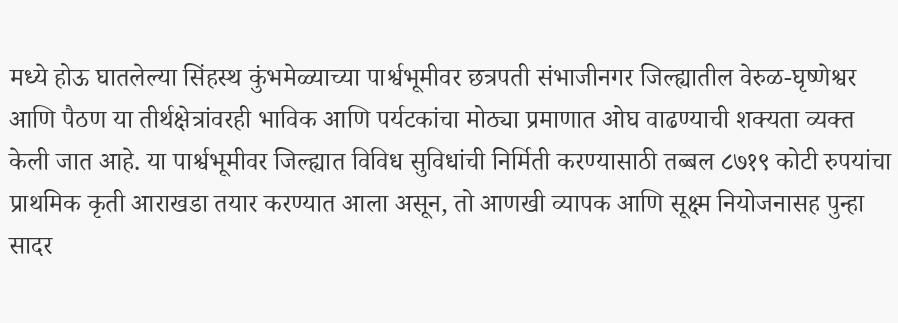मध्ये होऊ घातलेल्या सिंहस्थ कुंभमेळ्याच्या पार्श्वभूमीवर छत्रपती संभाजीनगर जिल्ह्यातील वेरुळ-घृष्णेश्वर आणि पैठण या तीर्थक्षेत्रांवरही भाविक आणि पर्यटकांचा मोठ्या प्रमाणात ओघ वाढण्याची शक्यता व्यक्त केली जात आहे. या पार्श्वभूमीवर जिल्ह्यात विविध सुविधांची निर्मिती करण्यासाठी तब्बल ८७१९ कोटी रुपयांचा प्राथमिक कृती आराखडा तयार करण्यात आला असून, तो आणखी व्यापक आणि सूक्ष्म नियोजनासह पुन्हा सादर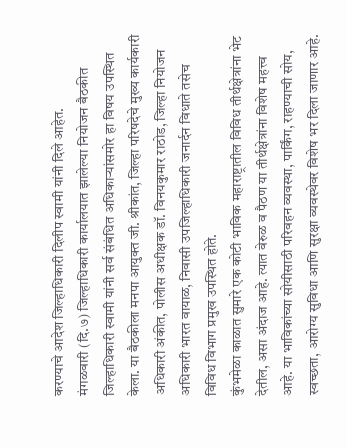करण्याचे आदेश जिल्हाधिकारी दिलीप स्वामी यांनी दिले आहेत.
मंगळवारी (दि.७) जिल्हाधिकारी कार्यालयात झालेल्या नियोजन बैठकीत जिल्हाधिकारी स्वामी यांनी सर्व संबंधित अधिकाऱ्यांसमोर हा विषय उपस्थित केला. या बैठकीला मनपा आयुक्त जी. श्रीकांत, जिल्हा परिषदेचे मुख्य कार्यकारी अधिकारी अंकीत, पोलीस अधीक्षक डॉ. विनयकुमार राठोड, जिल्हा नियोजन अधिकारी भारत वायाळ, निवासी उपजिल्हाधिकारी जनार्दन विधाते तसेच विविध विभाग प्रमुख उपस्थित होते.
कुंभमेळा काळात सुमारे एक कोटी भाविक महाराष्ट्रातील विविध तीर्थक्षेत्रांना भेट देतील, असा अंदाज आहे. त्यात वेरुळ व पैठण या तीर्थक्षेत्रांना विशेष महत्त्व आहे. या भाविकांच्या सोयीसाठी परिवहन व्यवस्था, पार्किंग, राहण्याची सोय, स्वच्छता, आरोग्य सुविधा आणि सुरक्षा व्यवस्थेवर विशेष भर दिला जाणार आहे.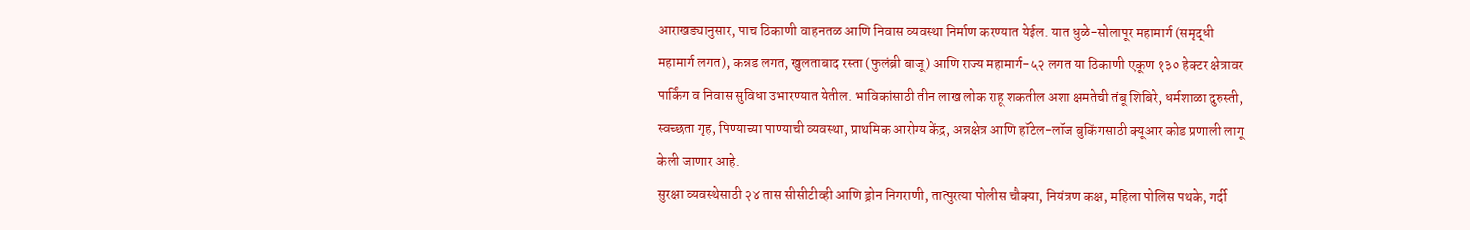आराखड्यानुसार, पाच ठिकाणी वाहनतळ आणि निवास व्यवस्था निर्माण करण्यात येईल. यात धुळे-सोलापूर महामार्ग (समृद्धी महामार्ग लगत), कन्नड लगत, खुलताबाद रस्ता (फुलंब्री बाजू) आणि राज्य महामार्ग-५२ लगत या ठिकाणी एकूण १३० हेक्टर क्षेत्रावर पार्किंग व निवास सुविधा उभारण्यात येतील. भाविकांसाठी तीन लाख लोक राहू शकतील अशा क्षमतेची तंबू शिबिरे, धर्मशाळा दुरुस्ती, स्वच्छता गृह, पिण्याच्या पाण्याची व्यवस्था, प्राथमिक आरोग्य केंद्र, अन्नक्षेत्र आणि हॉटेल-लॉज बुकिंगसाठी क्यूआर कोड प्रणाली लागू केली जाणार आहे.
सुरक्षा व्यवस्थेसाठी २४ तास सीसीटीव्ही आणि ड्रोन निगराणी, तात्पुरत्या पोलीस चौक्या, नियंत्रण कक्ष, महिला पोलिस पथके, गर्दी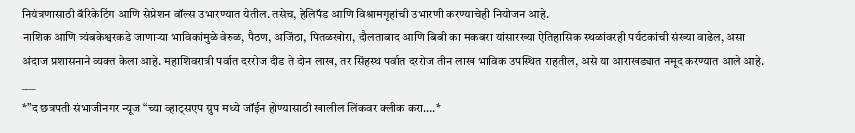नियंत्रणासाठी बॅरिकेटिंग आणि सेप्रेशन वॉल्स उभारण्यात येतील. तसेच, हेलिपॅड आणि विश्रामगृहांची उभारणी करण्याचेही नियोजन आहे.
नाशिक आणि त्र्यंबकेश्वरकडे जाणाऱ्या भाविकांमुळे वेरुळ, पैठण, अजिंठा, पितळखोरा, दौलताबाद आणि बिबी का मकबरा यांसारख्या ऐतिहासिक स्थळांवरही पर्यटकांची संख्या वाढेल, असा अंदाज प्रशासनाने व्यक्त केला आहे. महाशिवरात्री पर्वात दररोज दीड ते दोन लाख, तर सिंहस्थ पर्वात दररोज तीन लाख भाविक उपस्थित राहतील, असे या आराखड्यात नमूद करण्यात आले आहे.
___
*”द छत्रपती संभाजीनगर न्यूज “च्या व्हाट्सएप ग्रुप मध्ये जॉईन होण्यासाठी खालील लिंकवर क्लीक करा….*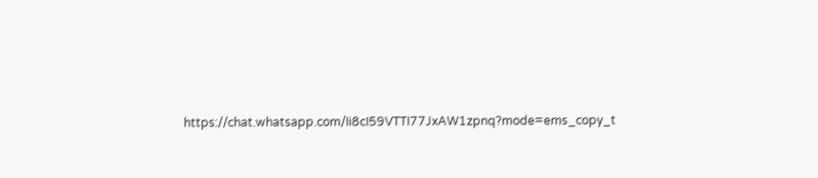https://chat.whatsapp.com/Ii8cI59VTTI77JxAW1zpnq?mode=ems_copy_t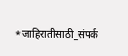*जाहिरातीसाठी_संपर्क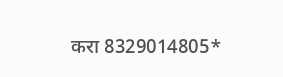करा 8329014805*